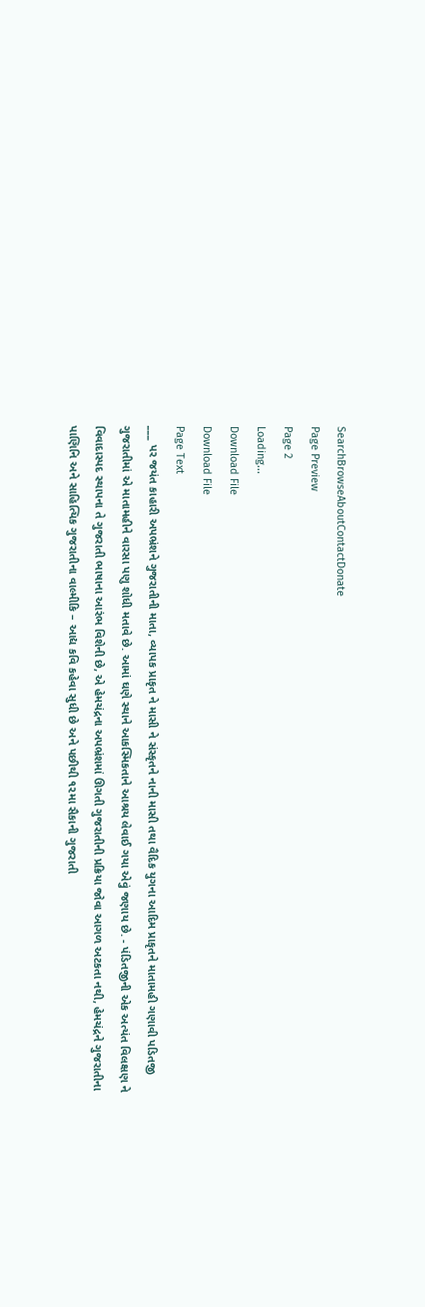SearchBrowseAboutContactDonate
Page Preview
Page 2
Loading...
Download File
Download File
Page Text
___ પર જયંત કાહારી અપભ્રંશને ગુજરાતીની માતા, વ્યાપક પ્રાકૃત ને માસી ને સંસ્કૃતને નાની માસી તથા વૈદિક યુગના આદિમ પ્રાકૃતને માતામહી ગણાવી પડિતજી ગુજરાતીમાં એ માતામહીને વારસા પણુ શોધી મતાવે છે. આમાં ઘણે સ્થાને આકસ્મિકતાને આશ્રય લેવાઈ ગયા એવું જણાય છે. - પંડિતજીની એક અત્યંત વિલક્ષણ ને વિવાદાસ્પદ સ્થાપના તે ગુજરાતી ભાષાના આરંભ વિશેની છે, એ હેમચંદ્રના અપભ્રંશમાં ઊગતી ગુજરાતીની પ્રક્રિયા જોવા આગળ અટકતા નથી, હેમચંદ્રને ગુજરાતીના પાણિનિ અને સાહિત્યિક ગુજરાતીના વાલ્મીકિ – આદ્ય કવિ કહેવા સુધી છે અને પછીથી ૧૨મા સૈકાની ગુજરાતી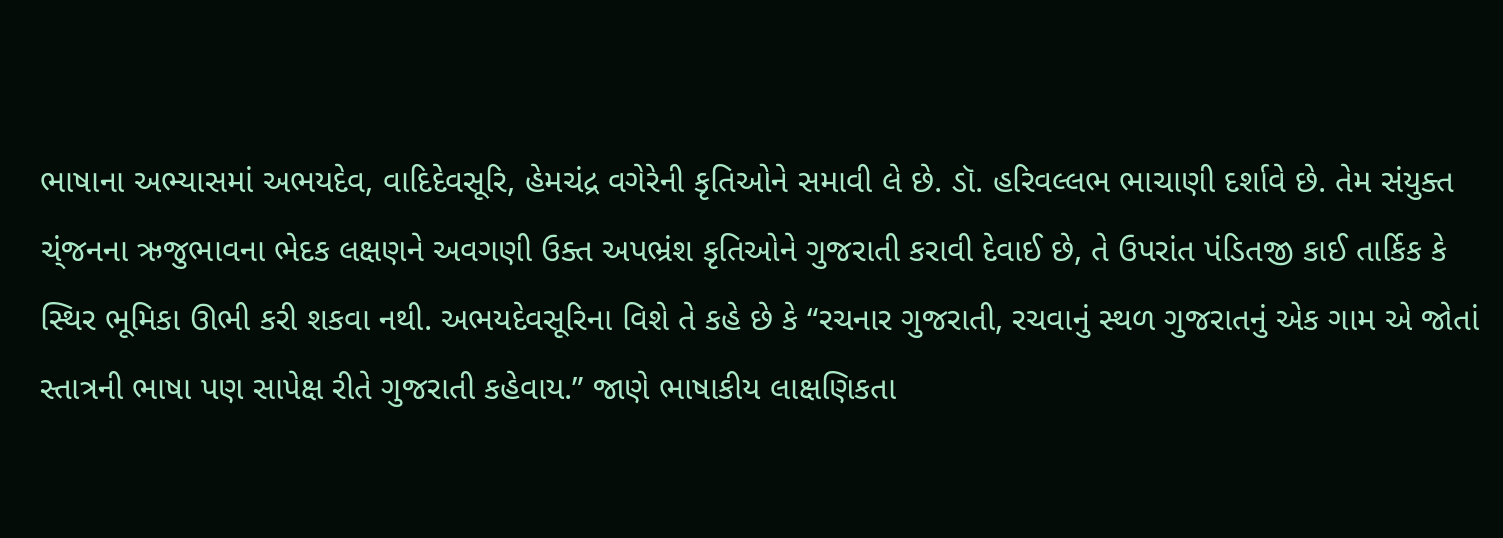ભાષાના અભ્યાસમાં અભયદેવ, વાદિદેવસૂરિ, હેમચંદ્ર વગેરેની કૃતિઓને સમાવી લે છે. ડૉ. હરિવલ્લભ ભાચાણી દર્શાવે છે. તેમ સંયુક્ત ચ્ંજનના ઋજુભાવના ભેદક લક્ષણને અવગણી ઉક્ત અપભ્રંશ કૃતિઓને ગુજરાતી કરાવી દેવાઈ છે, તે ઉપરાંત પંડિતજી કાઈ તાર્કિક કે સ્થિર ભૂમિકા ઊભી કરી શકવા નથી. અભયદેવસૂરિના વિશે તે કહે છે કે “રચનાર ગુજરાતી, રચવાનું સ્થળ ગુજરાતનું એક ગામ એ જોતાં સ્તાત્રની ભાષા પણ સાપેક્ષ રીતે ગુજરાતી કહેવાય.” જાણે ભાષાકીય લાક્ષણિકતા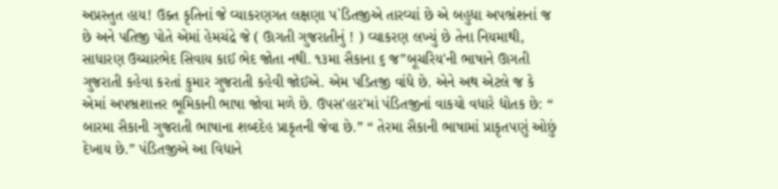અપ્રસ્તુત હાય! ઉક્ત કૃતિનાં જે વ્યાકરણગત લક્ષણા પ`ડિતજીએ તારવ્યાં છે એ બહુધા અપભ્રંશનાં જ છે અને પતિજી પોતે એમાં હેમચંદ્રે જે ( ઊગતી ગુજરાતીનું ! ) વ્યાકરણ લખ્યું છે તેના નિયમાથી, સાધારણ ઉચ્ચારભેદ સિવાય કાઈ ભેદ જોતા નથી. ૧૩મા સૈકાના ૬ જ”બૂચરિય'ની ભાષાને ઊગતી ગુજરાતી કહેવા કરતાં કુમાર ગુજરાતી કહેવી જોઈએ. એમ પડિતજી વાંધે છે. એને અથ એટલે જ કે એમાં અપભ્રશાત્તર ભૂમિકાની ભાષા જોવા મળે છે. ઉપસ'હાર'માં પંડિતજીનાં વાકયો વધારે દ્યોતક છે: “ બારમા સૈકાની ગુજરાતી ભાષાના શબ્દદેહ પ્રાકૃતની જેવા છે.” “ તેરમા સૈકાની ભાષામાં પ્રાકૃતપણું ઓછું દેખાય છે.” પંડિતજીએ આ વિધાને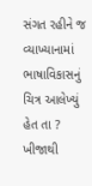સંગત રહીને જ વ્યાખ્યાનામાં ભાષાવિકાસનું ચિત્ર આલેખ્યું હેત તા ? ખીજાથી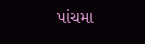પાંચમા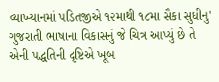વ્યાખ્યાનમાં પડિતજીએ ૧૨માથી ૧૮મા સૈકા સુધીનુ' ગુજરાતી ભાષાના વિકાસનું જે ચિત્ર આપ્યું છે તે એની પદ્ધતિની દૃષ્ટિએ ખૂબ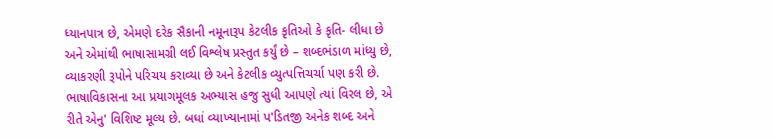ધ્યાનપાત્ર છે, એમણે દરેક સૈકાની નમૂનારૂપ કેટલીક કૃતિઓ કે કૃતિ- લીધા છે અને એમાંથી ભાષાસામગ્રી લઈ વિશ્લેષ પ્રસ્તુત કર્યું છે – શબ્દભંડાળ માંધ્યુ છે, વ્યાકરણી રૂપોને પરિચય કરાવ્યા છે અને કેટલીક વ્યુત્પત્તિચર્ચા પણ કરી છે. ભાષાવિકાસના આ પ્રયાગમૂલક અભ્યાસ હજુ સુધી આપણે ત્યાં વિરલ છે, એ રીતે એનુ' વિશિષ્ટ મૂલ્ય છે. બધાં વ્યાખ્યાનામાં પ'ડિતજી અનેક શબ્દ અને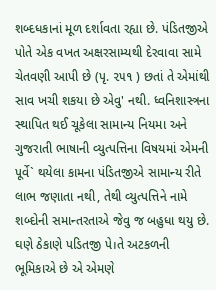શબ્દધકાનાં મૂળ દર્શાવતા રહ્યા છે. પંડિતજીએ પોતે એક વખત અક્ષરસામ્યથી દેરવાવા સામે ચેતવણી આપી છે (પૃ. ૨૫૧ ) છતાં તે એમાંથી સાવ ખચી શકયા છે એવુ' નથી. ધ્વનિશાસ્ત્રના સ્થાપિત થઈ ચૂકેલા સામાન્ય નિયમા અને ગુજરાતી ભાષાની વ્યુત્પત્તિના વિષયમાં એમની પૂર્વે` થયેલા કામના પંડિતજીએ સામાન્ય રીતે લાભ જણાતા નથી, તેથી વ્યુત્પત્તિને નામે શબ્દોની સમાન્તરતાએ જેવુ જ બહુધા થયુ છે. ઘણે ઠેકાણે પડિતજી પે।તે અટકળની ભૂમિકાએ છે એ એમણે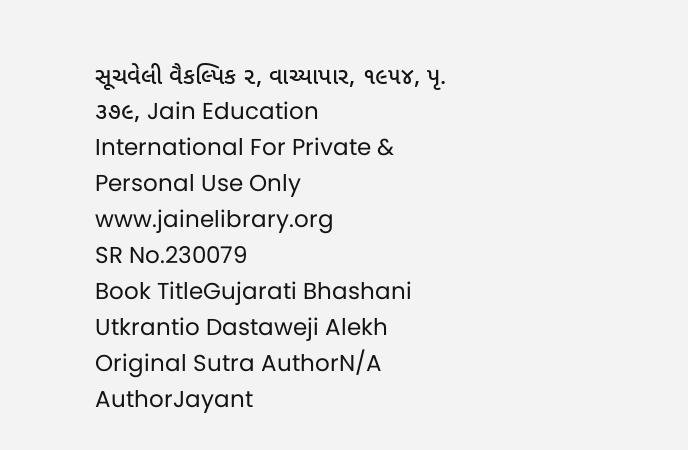સૂચવેલી વૈકલ્પિક ૨, વાચ્યાપાર, ૧૯૫૪, પૃ. ૩૭૯, Jain Education International For Private & Personal Use Only www.jainelibrary.org
SR No.230079
Book TitleGujarati Bhashani Utkrantio Dastaweji Alekh
Original Sutra AuthorN/A
AuthorJayant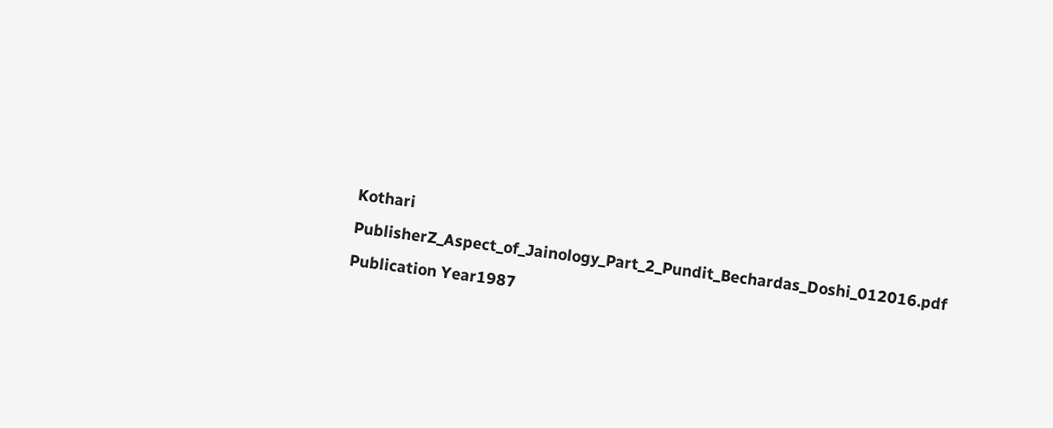Kothari
PublisherZ_Aspect_of_Jainology_Part_2_Pundit_Bechardas_Doshi_012016.pdf
Publication Year1987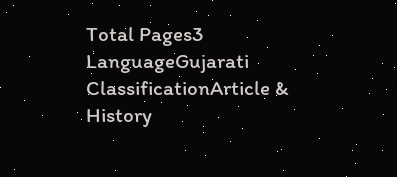Total Pages3
LanguageGujarati
ClassificationArticle & History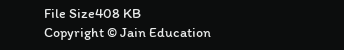File Size408 KB
Copyright © Jain Education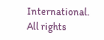International. All rights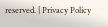reserved. | Privacy Policy